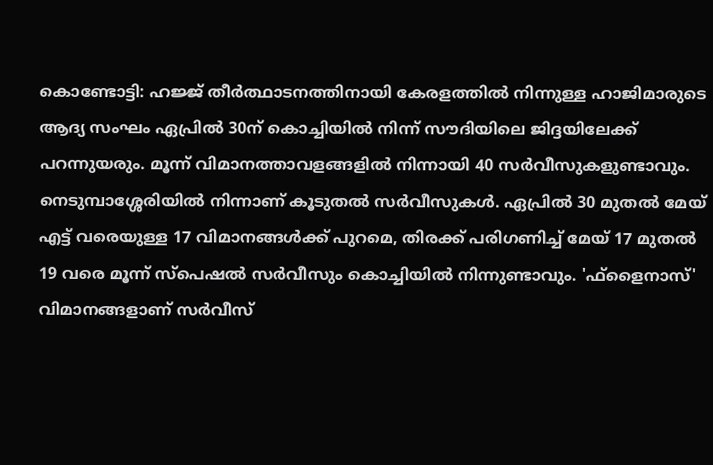കൊണ്ടോട്ടി: ഹജ്ജ് തീർത്ഥാടനത്തിനായി കേരളത്തിൽ നിന്നുള്ള ഹാജിമാരുടെ ആദ്യ സംഘം ഏപ്രിൽ 30ന് കൊച്ചിയിൽ നിന്ന് സൗദിയിലെ ജിദ്ദയിലേക്ക് പറന്നുയരും. മൂന്ന് വിമാനത്താവളങ്ങളിൽ നിന്നായി 40 സർവീസുകളുണ്ടാവും. നെടുമ്പാശ്ശേരിയിൽ നിന്നാണ് കൂടുതൽ സർവീസുകൾ. ഏപ്രിൽ 30 മുതൽ മേയ് എട്ട് വരെയുള്ള 17 വിമാനങ്ങൾക്ക് പുറമെ, തിരക്ക് പരിഗണിച്ച് മേയ് 17 മുതൽ 19 വരെ മൂന്ന് സ്പെഷൽ സർവീസും കൊച്ചിയിൽ നിന്നുണ്ടാവും. 'ഫ്ളൈനാസ്' വിമാനങ്ങളാണ് സർവീസ്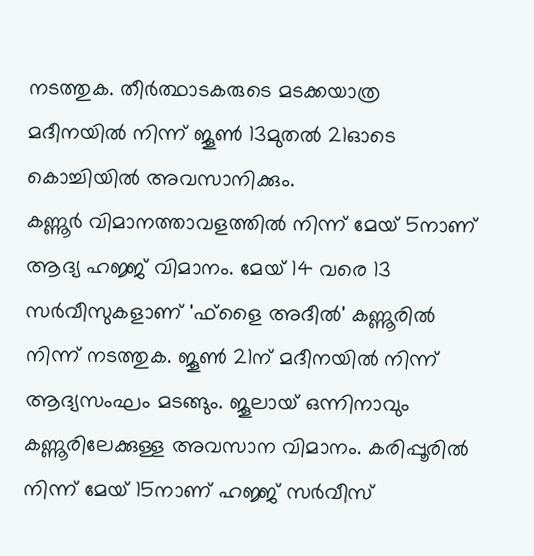നടത്തുക. തീർത്ഥാടകരുടെ മടക്കയാത്ര മദീനയിൽ നിന്ന് ജൂൺ 13മുതൽ 21ഓടെ കൊച്ചിയിൽ അവസാനിക്കും.
കണ്ണൂർ വിമാനത്താവളത്തിൽ നിന്ന് മേയ് 5നാണ് ആദ്യ ഹജ്ജ് വിമാനം. മേയ് 14 വരെ 13 സർവീസുകളാണ് 'ഫ്ളൈ അദീൽ' കണ്ണൂരിൽ നിന്ന് നടത്തുക. ജൂൺ 21ന് മദീനയിൽ നിന്ന് ആദ്യസംഘം മടങ്ങും. ജൂലായ് ഒന്നിനാവും കണ്ണൂരിലേക്കുള്ള അവസാന വിമാനം. കരിപ്പൂരിൽ നിന്ന് മേയ് 15നാണ് ഹജ്ജ് സർവീസ്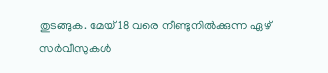തുടങ്ങുക. മേയ് 18 വരെ നീണ്ടുനിൽക്കുന്ന ഏഴ് സർവീസുകൾ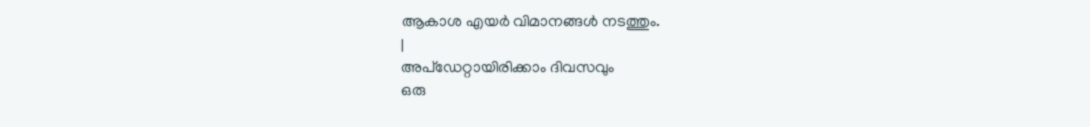ആകാശ എയർ വിമാനങ്ങൾ നടത്തും.
|
അപ്ഡേറ്റായിരിക്കാം ദിവസവും
ഒരു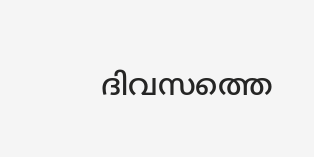ദിവസത്തെ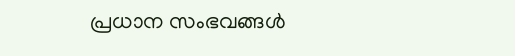പ്രധാന സംഭവങ്ങൾ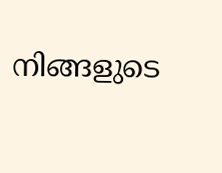നിങ്ങളുടെ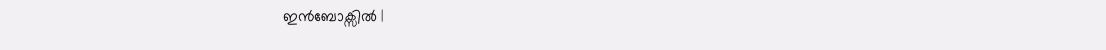ഇൻബോക്സിൽ |